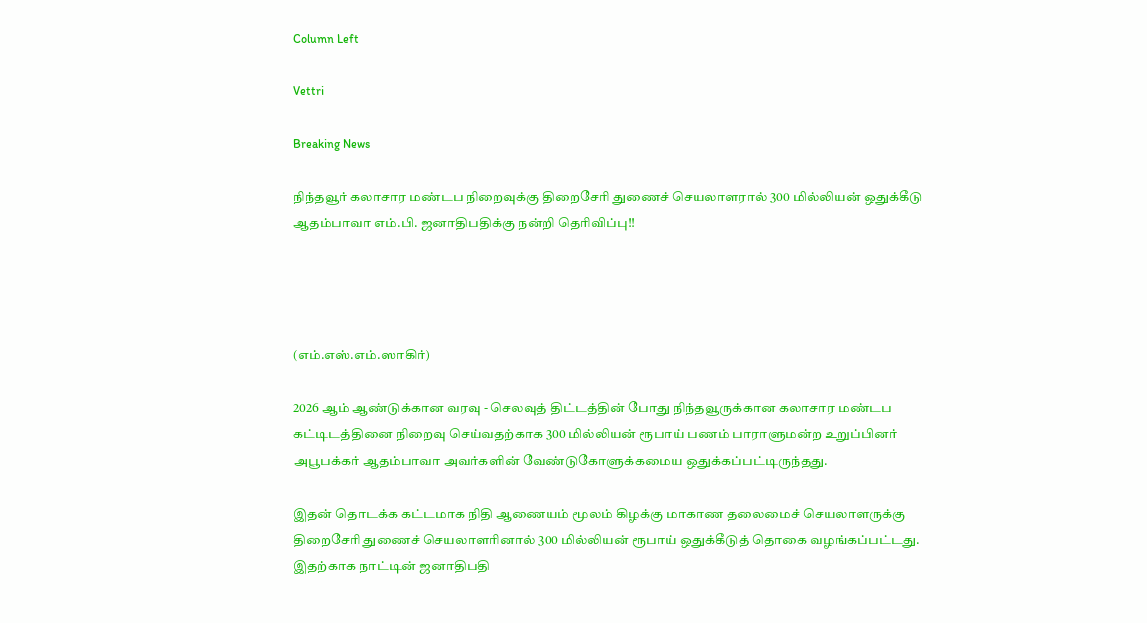Column Left

Vettri

Breaking News

நிந்தவூர் கலாசார மண்டப நிறைவுக்கு திறைசேரி துணைச் செயலாளரால் 300 மில்லியன் ஒதுக்கீடு ஆதம்பாவா எம்.பி. ஜனாதிபதிக்கு நன்றி தெரிவிப்பு!!




(எம்.எஸ்.எம்.ஸாகிர்)

2026 ஆம் ஆண்டுக்கான வரவு - செலவுத் திட்டத்தின் போது நிந்தவூருக்கான கலாசார மண்டப கட்டிடத்தினை நிறைவு செய்வதற்காக 300 மில்லியன் ரூபாய் பணம் பாராளுமன்ற உறுப்பினர் அபூபக்கர் ஆதம்பாவா அவர்களின் வேண்டுகோளுக்கமைய ஒதுக்கப்பட்டிருந்தது.

இதன் தொடக்க கட்டமாக நிதி ஆணையம் மூலம் கிழக்கு மாகாண தலைமைச் செயலாளருக்கு திறைசேரி துணைச் செயலாளரினால் 300 மில்லியன் ரூபாய் ஒதுக்கீடுத் தொகை வழங்கப்பட்டது. இதற்காக நாட்டின் ஜனாதிபதி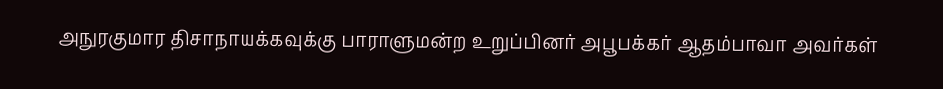அநுரகுமார திசாநாயக்கவுக்கு பாராளுமன்ற உறுப்பினர் அபூபக்கர் ஆதம்பாவா அவர்கள்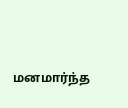மனமார்ந்த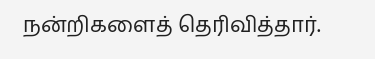நன்றிகளைத் தெரிவித்தார்.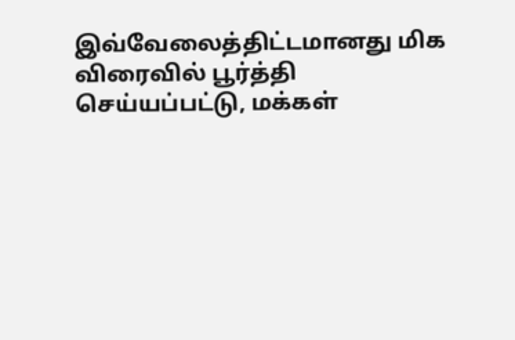இவ்வேலைத்திட்டமானது மிக விரைவில் பூர்த்தி செய்யப்பட்டு, மக்கள்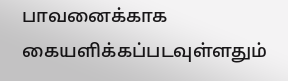பாவனைக்காக கையளிக்கப்படவுள்ளதும்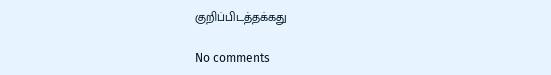குறிப்பிடத்தக்கது

No comments